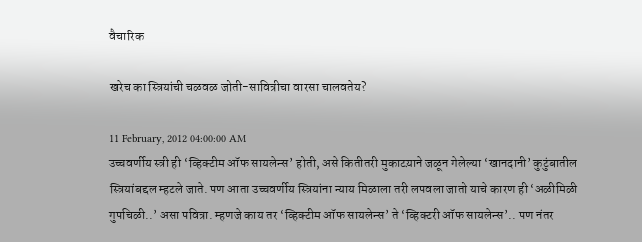वैचारिक

खरेच का स्त्रियांची चळवळ जोती-सावित्रीचा वारसा चालवतेय?

11 February, 2012 04:00:00 AM
उच्चवर्णीय स्त्री ही ‘व्हिक्टीम ऑफ सायलेन्स’ होती, असे कितीतरी मुकाटय़ाने जळून गेलेल्या ‘खानदानी’ कुटुंबातील स्त्रियांबद्दल म्हटले जाते. पण आता उच्चवर्णीय स्त्रियांना न्याय मिळाला तरी लपवला जातो याचे कारण ही ‘अळीमिळी गुपचिळी..’ असा पवित्रा. म्हणजे काय तर ‘व्हिक्टीम ऑफ सायलेन्स’ ते ‘व्हिक्टरी ऑफ सायलेन्स’.. पण नंतर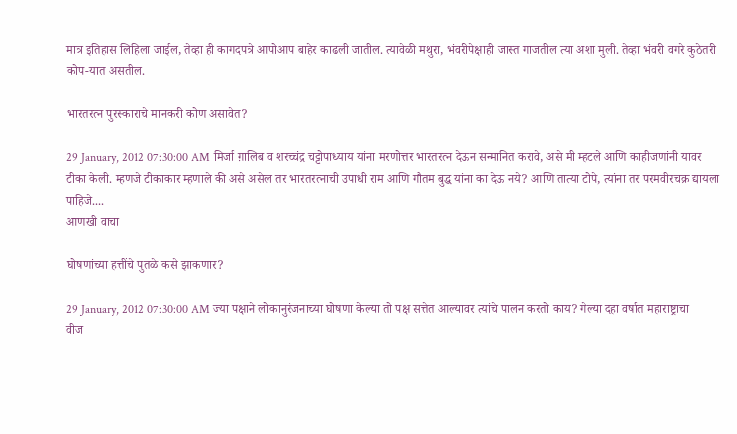मात्र इतिहास लिहिला जाईल, तेव्हा ही कागदपत्रे आपोआप बाहेर काढली जातील. त्यावेळी मथुरा, भंवरीपेक्षाही जास्त गाजतील त्या अशा मुली. तेव्हा भंवरी वगरे कुठेतरी कोप-यात असतील.

भारतरत्न पुरस्काराचे मानकरी कोण असावेत?

29 January, 2012 07:30:00 AM मिर्जा ग़ालिब व शरच्चंद्र चट्टोपाध्याय यांना मरणोत्तर भारतरत्न देऊन सन्मानित करावे, असे मी म्हटले आणि काहीजणांनी यावर टीका केली. म्हणजे टीकाकार म्हणाले की असे असेल तर भारतरत्नाची उपाधी राम आणि गौतम बुद्ध यांना का देऊ नये? आणि तात्या टोपे, त्यांना तर परमवीरचक्र द्यायला पाहिजे....
आणखी वाचा

घोषणांच्या हत्तींचे पुतळे कसे झाकणार?

29 January, 2012 07:30:00 AM ज्या पक्षाने लोकानुरंजनाच्या घोषणा केल्या तो पक्ष सत्तेत आल्यावर त्यांचे पालन करतो काय? गेल्या दहा वर्षात महाराष्ट्राचा वीज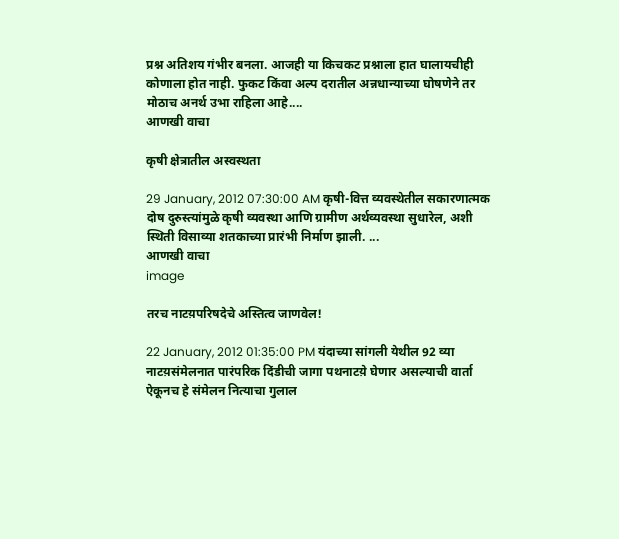प्रश्न अतिशय गंभीर बनला. आजही या किचकट प्रश्नाला हात घालायचीही कोणाला होत नाही. फुकट किंवा अल्प दरातील अन्नधान्याच्या घोषणेने तर मोठाच अनर्थ उभा राहिला आहे....
आणखी वाचा

कृषी क्षेत्रातील अस्वस्थता

29 January, 2012 07:30:00 AM कृषी-वित्त व्यवस्थेतील सकारणात्मक दोष दुरुस्त्यांमुळे कृषी व्यवस्था आणि ग्रामीण अर्थव्यवस्था सुधारेल, अशी स्थिती विसाव्या शतकाच्या प्रारंभी निर्माण झाली. ...
आणखी वाचा
image

तरच नाटय़परिषदेचे अस्तित्व जाणवेल!

22 January, 2012 01:35:00 PM यंदाच्या सांगली येथील 92 व्या नाटय़संमेलनात पारंपरिक दिंडीची जागा पथनाटय़े घेणार असल्याची वार्ता ऐकूनच हे संमेलन नित्याचा गुलाल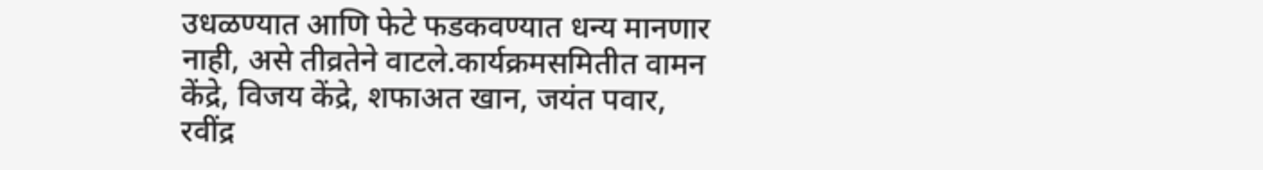उधळण्यात आणि फेटे फडकवण्यात धन्य मानणार नाही, असे तीव्रतेने वाटले.कार्यक्रमसमितीत वामन केंद्रे, विजय केंद्रे, शफाअत खान, जयंत पवार, रवींद्र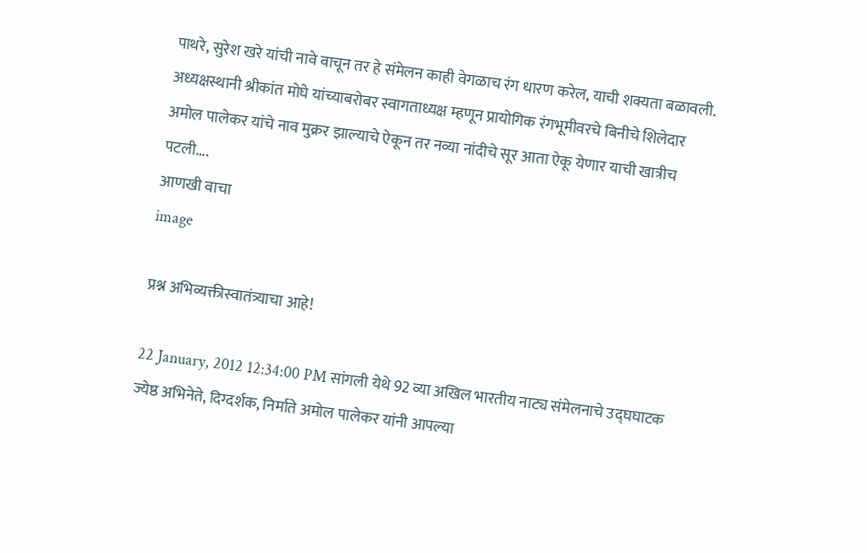पाथरे, सुरेश खरे यांची नावे वाचून तर हे संमेलन काही वेगळाच रंग धारण करेल, याची शक्यता बळावली. अध्यक्षस्थानी श्रीकांत मोघे यांच्याबरोबर स्वागताध्यक्ष म्हणून प्रायोगिक रंगभूमीवरचे बिनीचे शिलेदार अमोल पालेकर यांचे नाव मुक्रर झाल्याचे ऐकून तर नव्या नांदीचे सूर आता ऐकू येणार याची खात्रीच पटली....
आणखी वाचा
image

प्रश्न अभिव्यक्तीस्वातंत्र्याचा आहे!

22 January, 2012 12:34:00 PM सांगली येथे 92 व्या अखिल भारतीय नाट्य संमेलनाचे उद्घघाटक ज्येष्ठ अभिनेते, दिग्दर्शक, निर्माते अमोल पालेकर यांनी आपल्या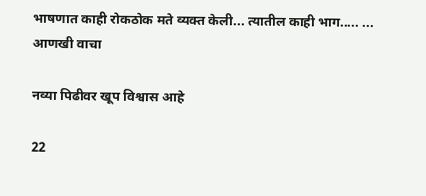भाषणात काही रोकठोक मते व्यक्त केली... त्यातील काही भाग..... ...
आणखी वाचा

नव्या पिढीवर खूप विश्वास आहे

22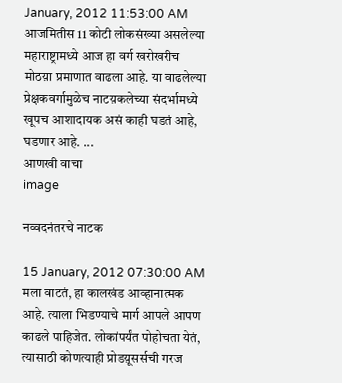January, 2012 11:53:00 AM आजमितीस 11 कोटी लोकसंख्या असलेल्या महाराष्ट्रामध्ये आज हा वर्ग खरोखरीच मोठय़ा प्रमाणात वाढला आहे. या वाढलेल्या प्रेक्षकवर्गामुळेच नाटय़कलेच्या संदर्भामध्ये खूपच आशादायक असं काही घडतं आहे, घडणार आहे. ...
आणखी वाचा
image

नव्वदनंतरचे नाटक

15 January, 2012 07:30:00 AM मला वाटतं, हा कालखंड आव्हानात्मक आहे. त्याला भिडण्याचे मार्ग आपले आपण काढले पाहिजेत. लोकांपर्यंत पोहोचता येतं, त्यासाठी कोणत्याही प्रोडय़ूसर्सची गरज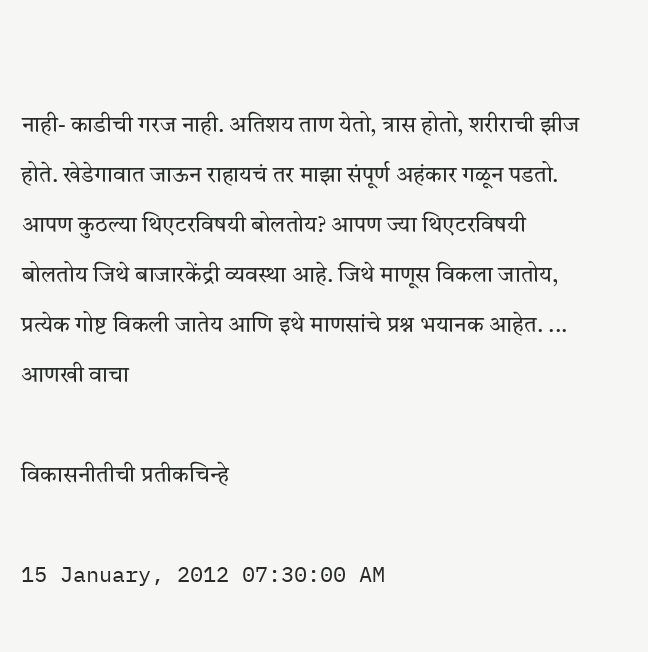नाही- काडीची गरज नाही. अतिशय ताण येतो, त्रास होतो, शरीराची झीज होते. खेडेगावात जाऊन राहायचं तर माझा संपूर्ण अहंकार गळून पडतो. आपण कुठल्या थिएटरविषयी बोलतोय? आपण ज्या थिएटरविषयी बोलतोय जिथे बाजारकेंद्री व्यवस्था आहे. जिथे माणूस विकला जातोय, प्रत्येक गोष्ट विकली जातेय आणि इथे माणसांचे प्रश्न भयानक आहेत. ...
आणखी वाचा

विकासनीतीची प्रतीकचिन्हे

15 January, 2012 07:30:00 AM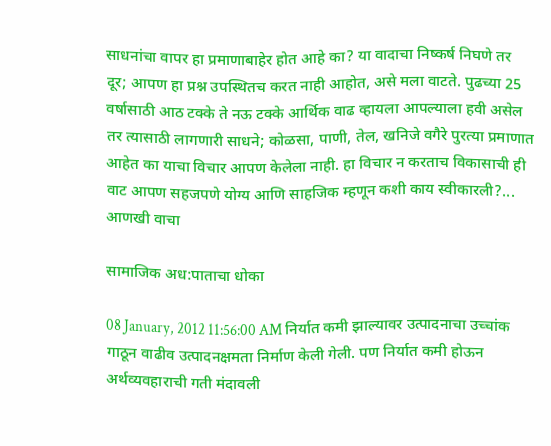साधनांचा वापर हा प्रमाणाबाहेर होत आहे का? या वादाचा निष्कर्ष निघणे तर दूर; आपण हा प्रश्न उपस्थितच करत नाही आहोत, असे मला वाटते. पुढच्या 25 वर्षासाठी आठ टक्के ते नऊ टक्के आर्थिक वाढ व्हायला आपल्याला हवी असेल तर त्यासाठी लागणारी साधने; कोळसा, पाणी, तेल, खनिजे वगैरे पुरत्या प्रमाणात आहेत का याचा विचार आपण केलेला नाही. हा विचार न करताच विकासाची ही वाट आपण सहजपणे योग्य आणि साहजिक म्हणून कशी काय स्वीकारली?...
आणखी वाचा

सामाजिक अध:पाताचा धोका

08 January, 2012 11:56:00 AM निर्यात कमी झाल्यावर उत्पादनाचा उच्चांक गाठून वाढीव उत्पादनक्षमता निर्माण केली गेली. पण निर्यात कमी होऊन अर्थव्यवहाराची गती मंदावली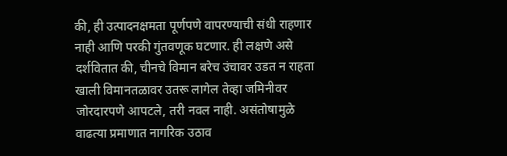की, ही उत्पादनक्षमता पूर्णपणे वापरण्याची संधी राहणार नाही आणि परकी गुंतवणूक घटणार. ही लक्षणे असे दर्शवितात की, चीनचे विमान बरेच उंचावर उडत न राहता खाली विमानतळावर उतरू लागेल तेव्हा जमिनीवर जोरदारपणे आपटले, तरी नवल नाही. असंतोषामुळे वाढत्या प्रमाणात नागरिक उठाव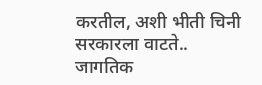करतील, अशी भीती चिनी सरकारला वाटते.. जागतिक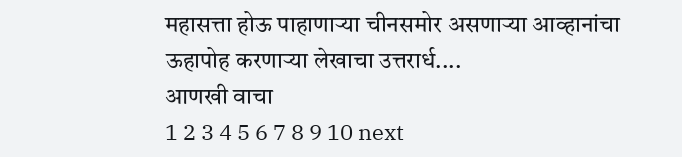महासत्ता होऊ पाहाणाऱ्या चीनसमोर असणाऱ्या आव्हानांचा ऊहापोह करणाऱ्या लेखाचा उत्तरार्ध....
आणखी वाचा
1 2 3 4 5 6 7 8 9 10 next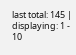last total: 145 | displaying: 1 - 10